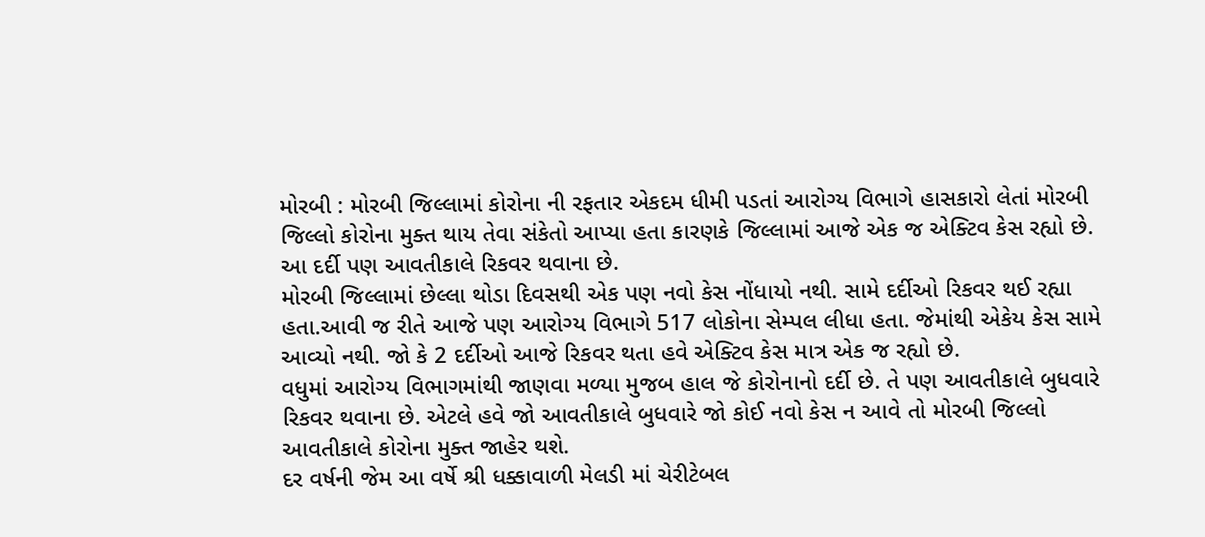મોરબી : મોરબી જિલ્લામાં કોરોના ની રફતાર એકદમ ધીમી પડતાં આરોગ્ય વિભાગે હાસકારો લેતાં મોરબી જિલ્લો કોરોના મુક્ત થાય તેવા સંકેતો આપ્યા હતા કારણકે જિલ્લામાં આજે એક જ એક્ટિવ કેસ રહ્યો છે. આ દર્દી પણ આવતીકાલે રિકવર થવાના છે.
મોરબી જિલ્લામાં છેલ્લા થોડા દિવસથી એક પણ નવો કેસ નોંધાયો નથી. સામે દર્દીઓ રિકવર થઈ રહ્યા હતા.આવી જ રીતે આજે પણ આરોગ્ય વિભાગે 517 લોકોના સેમ્પલ લીધા હતા. જેમાંથી એકેય કેસ સામે આવ્યો નથી. જો કે 2 દર્દીઓ આજે રિકવર થતા હવે એક્ટિવ કેસ માત્ર એક જ રહ્યો છે.
વધુમાં આરોગ્ય વિભાગમાંથી જાણવા મળ્યા મુજબ હાલ જે કોરોનાનો દર્દી છે. તે પણ આવતીકાલે બુધવારે રિકવર થવાના છે. એટલે હવે જો આવતીકાલે બુધવારે જો કોઈ નવો કેસ ન આવે તો મોરબી જિલ્લો આવતીકાલે કોરોના મુક્ત જાહેર થશે.
દર વર્ષની જેમ આ વર્ષે શ્રી ધક્કાવાળી મેલડી માં ચેરીટેબલ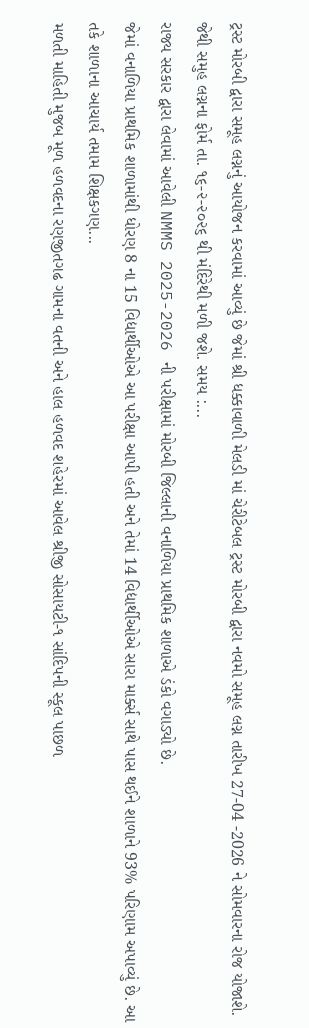ટ્રસ્ટ મોરબી દ્વારા સમૂહ લગ્નનું આયોજન કરવામાં આવ્યું છે જેમાં શ્રી ધક્કાવાળી મેલડી માં ચેરીટેબલ ટ્રસ્ટ મોરબી દ્વારા નવમો સમૂહ લગ્ન તારીખ 27-04 -2026 ને સોમવારના રોજ યોજાશે.
જેથી સમુહ લગ્નના ફોર્મ તા. ૧૬-૨-૨૦૨૬ થી મંદિરેથી મળી જશે. સમય :...
રાજ્ય સરકાર દ્વારા લેવામાં આવેલી NMMS 2025-2026 ની પરીક્ષામાં મોરબી જિલ્લાની વનાળિયા પ્રાથમિક શાળાએ ડંકો વગાડ્યો છે.
જેમાં વનાળિયા પ્રાથમિક શાળામાંથી ધોરણ 8 ના 15 વિદ્યાર્થીઓએ આ પરીક્ષા આપી હતી અને તેમાં 14 વિદ્યાર્થીઓએ સારા માર્ક્સ સાથે પાસ થઈને શાળાને 93% પરિણામ અપાવ્યું છે. આ તકે શાળાના આચાર્ય તમામ શિક્ષકગણ...
મળતી માહિતી મુજબ મૂળ હળવદના રણજીતગઢ ગામના વતની અને હાલ હળવદ શહેરમાં આવેલ શ્રીજી સોસાયટી-૧ સાંદિપની સ્કૂલ પાછળ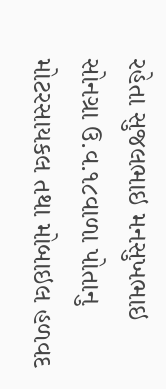રહેતા સુજલભાઇ મનસુખભાઇ સોનગ્રા ઉ.વ.૧૮વાળા પોતાનુ મોટરસાયકલ તથા મોબાઇલ હળવદ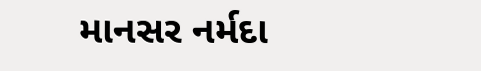માનસર નર્મદા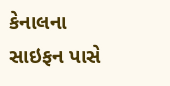કેનાલના સાઇફન પાસે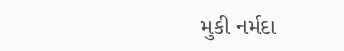મુકી નર્મદા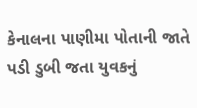કેનાલના પાણીમા પોતાની જાતે પડી ડુબી જતા યુવકનું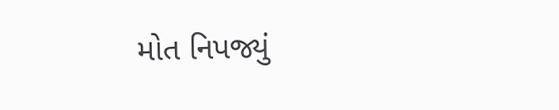મોત નિપજ્યું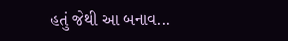હતું જેથી આ બનાવ...